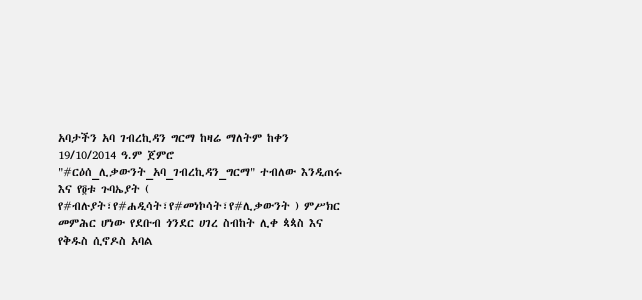አባታችን አባ ገብረኪዳን ግርማ ከዛሬ ማለትም ከቀን 19/10/2014 ዓ.ም ጀምሮ "#ርዕሰ_ሊቃውንት_አባ_ገብረኪዳን_ግርማ" ተብለው እንዲጠሩ እና የ፬ቱ ጉባኤያት ( የ#ብሉያት፣የ#ሐዲሳት፣የ#መነኮሳት፣የ#ሊቃውንት ) ምሥክር መምሕር ሆነው የደቡብ ጎንደር ሀገረ ስብከት ሊቀ ጳጳስ እና የቅዱስ ሲኖዶስ አባል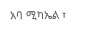አባ ሚካኤል ፣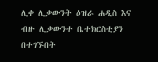ሊቀ ሊቃውንት ዕዝራ ሐዲስ እና ብዙ ሊቃውንተ ቤተክርስቲያን በተገኙበት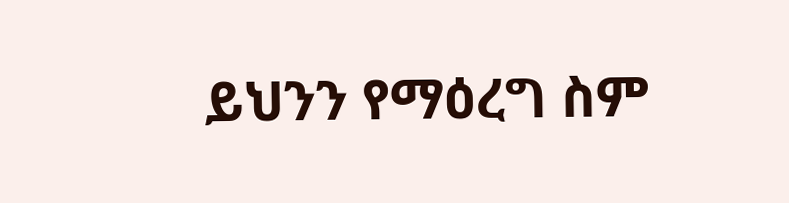ይህንን የማዕረግ ስም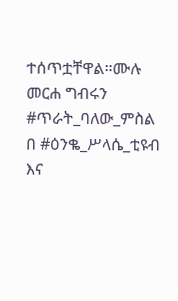ተሰጥቷቸዋል።ሙሉ መርሐ ግብሩን #ጥራት_ባለው_ምስል በ #ዕንቈ_ሥላሴ_ቲዩብ እና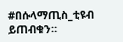#በሱላማጢስ_ቲዩብ ይጠብቁን።